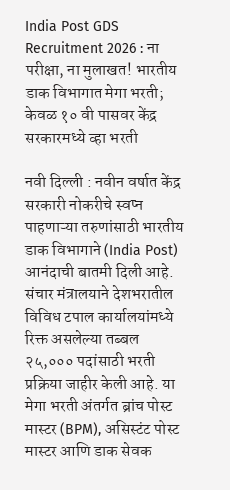India Post GDS Recruitment 2026 : ना परीक्षा, ना मुलाखत! भारतीय डाक विभागात मेगा भरती; केवळ १० वी पासवर केंद्र सरकारमध्ये व्हा भरती

नवी दिल्ली : नवीन वर्षात केंद्र सरकारी नोकरीचे स्वप्न पाहणाऱ्या तरुणांसाठी भारतीय डाक विभागाने (India Post) आनंदाची बातमी दिली आहे. संचार मंत्रालयाने देशभरातील विविध टपाल कार्यालयांमध्ये रिक्त असलेल्या तब्बल २५,००० पदांसाठी भरती प्रक्रिया जाहीर केली आहे. या मेगा भरती अंतर्गत ब्रांच पोस्ट मास्टर (BPM), असिस्टंट पोस्ट मास्टर आणि डाक सेवक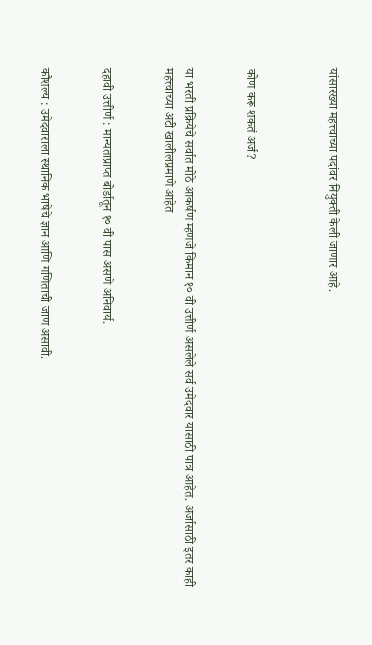यांसारख्या महत्त्वाच्या पदांवर नियुक्ती केली जाणार आहे.



कोण करू शकतं अर्ज?


या भरती प्रक्रियेचे सर्वात मोठे आकर्षण म्हणजे किमान १० वी उत्तीर्ण असलेले सर्व उमेदवार यासाठी पात्र आहेत. अर्जासाठी इतर काही महत्त्वाच्या अटी खालीलप्रमाणे आहेत


दहावी उत्तीर्ण : मान्यताप्राप्त बोर्डातून १० वी पास असणे अनिवार्य.


कौशल्य : उमेदवाराला स्थानिक भाषेचे ज्ञान आणि गणिताची जाण असावी.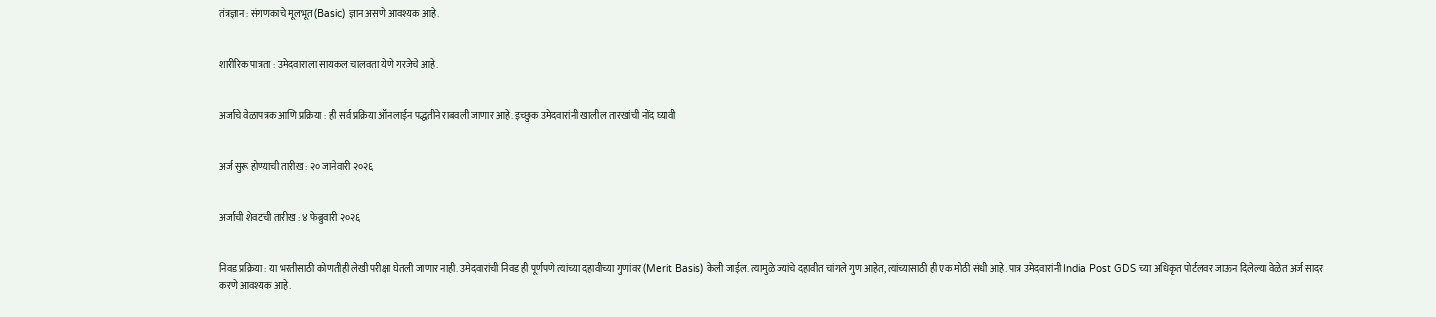तंत्रज्ञान : संगणकाचे मूलभूत (Basic) ज्ञान असणे आवश्यक आहे.


शारीरिक पात्रता : उमेदवाराला सायकल चालवता येणे गरजेचे आहे.


अर्जाचे वेळापत्रक आणि प्रक्रिया : ही सर्व प्रक्रिया ऑनलाईन पद्धतीने राबवली जाणार आहे. इच्छुक उमेदवारांनी खालील तारखांची नोंद घ्यावी


अर्ज सुरू होण्याची तारीख : २० जानेवारी २०२६


अर्जाची शेवटची तारीख : ४ फेब्रुवारी २०२६


निवड प्रक्रिया : या भरतीसाठी कोणतीही लेखी परीक्षा घेतली जाणार नाही. उमेदवारांची निवड ही पूर्णपणे त्यांच्या दहावीच्या गुणांवर (Merit Basis) केली जाईल. त्यामुळे ज्यांचे दहावीत चांगले गुण आहेत, त्यांच्यासाठी ही एक मोठी संधी आहे. पात्र उमेदवारांनी India Post GDS च्या अधिकृत पोर्टलवर जाऊन दिलेल्या वेळेत अर्ज सादर करणे आवश्यक आहे.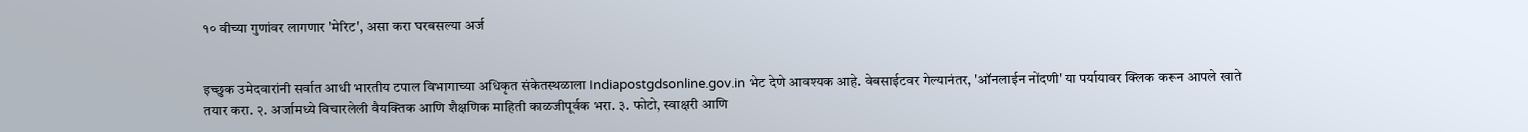१० वीच्या गुणांवर लागणार 'मेरिट', असा करा घरबसल्या अर्ज


इच्छुक उमेदवारांनी सर्वात आधी भारतीय टपाल विभागाच्या अधिकृत संकेतस्थळाला Indiapostgdsonline.gov.in भेट देणे आवश्यक आहे. वेबसाईटवर गेल्यानंतर, 'ऑनलाईन नोंदणी' या पर्यायावर क्लिक करून आपले खाते तयार करा. २. अर्जामध्ये विचारलेली वैयक्तिक आणि शैक्षणिक माहिती काळजीपूर्वक भरा. ३. फोटो, स्वाक्षरी आणि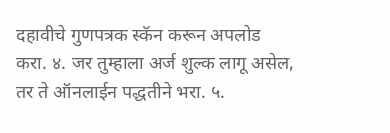दहावीचे गुणपत्रक स्कॅन करून अपलोड करा. ४. जर तुम्हाला अर्ज शुल्क लागू असेल, तर ते ऑनलाईन पद्धतीने भरा. ५.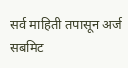सर्व माहिती तपासून अर्ज सबमिट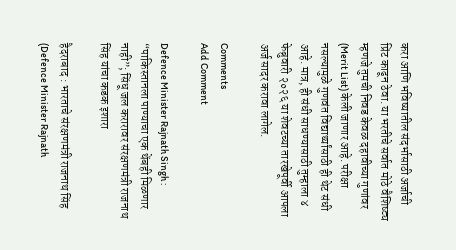करा आणि भविष्यातील संदर्भासाठी अर्जाची प्रिंट काढून ठेवा. या भरतीचे सर्वात मोठे वैशिष्ट्य म्हणजे तुमची निवड केवळ दहावीच्या गुणांवर (Merit List) केली जाणार आहे. परीक्षा नसल्यामुळे गुणवंत विद्यार्थ्यांसाठी ही थेट संधी आहे. मात्र, ही संधी साधण्यासाठी तुम्हाला ४ फेब्रुवारी २०२६ या शेवटच्या तारखेपूर्वी आपला अर्ज सादर करावा लागेल.

Comments
Add Comment

Defence Minister Rajnath Singh : “पाकिस्तानला पाण्याचा एक थेंबही मिळणार नाही”; सिंधू जल करारावर संरक्षणमंत्री राजनाथ सिंह यांचा कडक इशारा

हैदराबाद : भारताचे संरक्षणमंत्री राजनाथ सिंह (Defence Minister Rajnath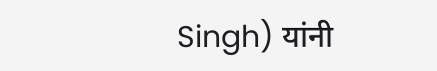Singh) यांनी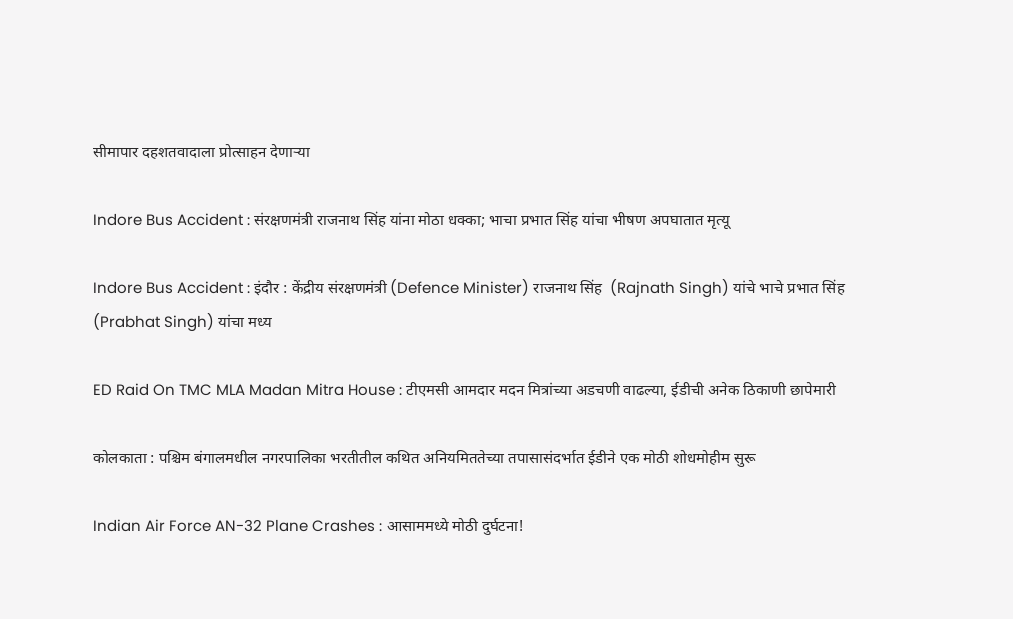सीमापार दहशतवादाला प्रोत्साहन देणाऱ्या

Indore Bus Accident : संरक्षणमंत्री राजनाथ सिंह यांना मोठा धक्का; भाचा प्रभात सिंह यांचा भीषण अपघातात मृत्यू

Indore Bus Accident : इंदौर : केंद्रीय संरक्षणमंत्री (Defence Minister) राजनाथ सिंह  (Rajnath Singh) यांचे भाचे प्रभात सिंह (Prabhat Singh) यांचा मध्य

ED Raid On TMC MLA Madan Mitra House : टीएमसी आमदार मदन मित्रांच्या अडचणी वाढल्या, ईडीची अनेक ठिकाणी छापेमारी

कोलकाता : पश्चिम बंगालमधील नगरपालिका भरतीतील कथित अनियमिततेच्या तपासासंदर्भात ईडीने एक मोठी शोधमोहीम सुरू

Indian Air Force AN-32 Plane Crashes : आसाममध्ये मोठी दुर्घटना!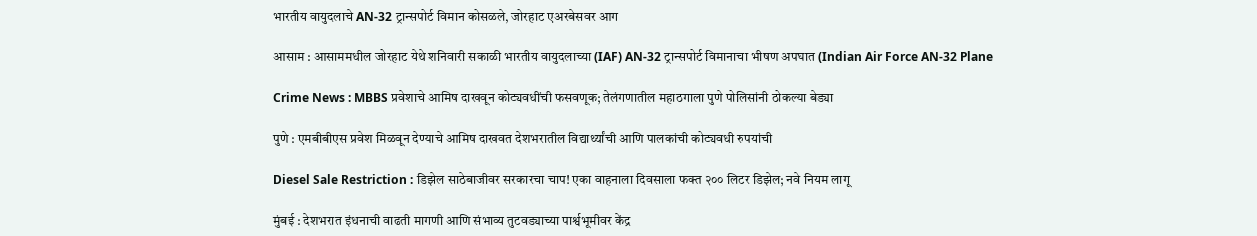भारतीय वायुदलाचे AN-32 ट्रान्सपोर्ट विमान कोसळले, जोरहाट एअरबेसवर आग

आसाम : आसाममधील जोरहाट येथे शनिवारी सकाळी भारतीय वायुदलाच्या (IAF) AN-32 ट्रान्सपोर्ट विमानाचा भीषण अपघात (Indian Air Force AN-32 Plane

Crime News : MBBS प्रवेशाचे आमिष दाखवून कोट्यवधींची फसवणूक; तेलंगणातील महाठगाला पुणे पोलिसांनी ठोकल्या बेड्या

पुणे : एमबीबीएस प्रवेश मिळवून देण्याचे आमिष दाखवत देशभरातील विद्यार्थ्यांची आणि पालकांची कोट्यवधी रुपयांची

Diesel Sale Restriction : डिझेल साठेबाजीवर सरकारचा चाप! एका वाहनाला दिवसाला फक्त २०० लिटर डिझेल; नवे नियम लागू

मुंबई : देशभरात इंधनाची वाढती मागणी आणि संभाव्य तुटवड्याच्या पार्श्वभूमीवर केंद्र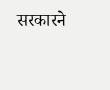सरकारने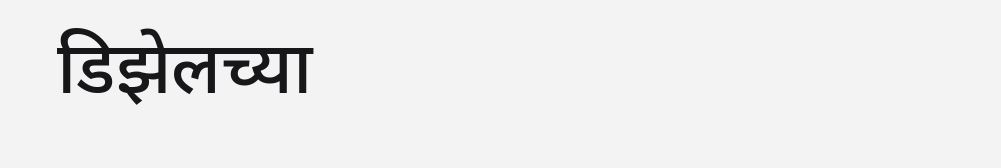डिझेलच्या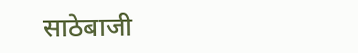साठेबाजी